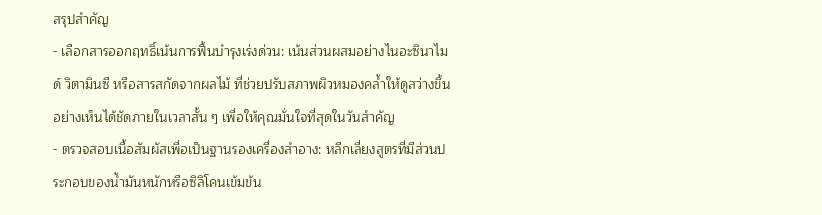สรุปสำคัญ
- เลือกสารออกฤทธิ์เน้นการฟื้นบำรุงเร่งด่วน: เน้นส่วนผสมอย่างไนอะซินาไมด์ วิตามินซี หรือสารสกัดจากผลไม้ ที่ช่วยปรับสภาพผิวหมองคล้ำให้ดูสว่างขึ้นอย่างเห็นได้ชัดภายในเวลาสั้น ๆ เพื่อให้คุณมั่นใจที่สุดในวันสำคัญ
- ตรวจสอบเนื้อสัมผัสเพื่อเป็นฐานรองเครื่องสำอาง: หลีกเลี่ยงสูตรที่มีส่วนประกอบของน้ำมันหนักหรือซิลิโคนเข้มข้น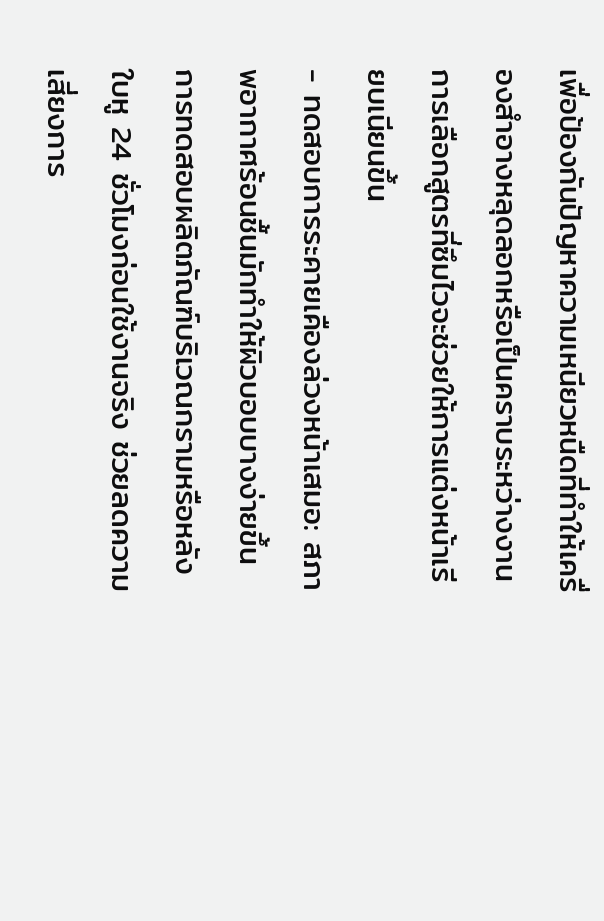เพื่อป้องกันปัญหาความเหนียวหนืดที่ทำให้เครื่องสำอางหลุดลอกหรือเป็นคราบระหว่างงาน การเลือกสูตรที่ซึมไวจะช่วยให้การแต่งหน้าเรียบเนียนขึ้น
- ทดสอบการระคายเคืองล่วงหน้าเสมอ: สภาพอากาศร้อนชื้นมักทำให้ผิวบอบบางง่ายขึ้น การทดสอบผลิตภัณฑ์บริเวณกรามหรือหลังใบหู 24 ชั่วโมงก่อนใช้งานจริง ช่วยลดความเสี่ยงการ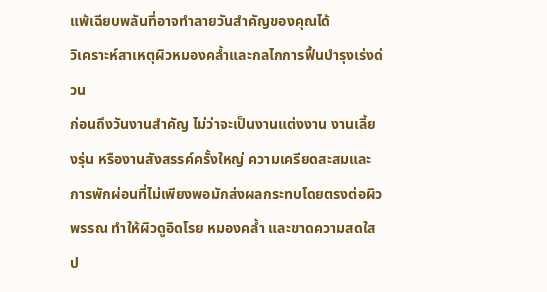แพ้เฉียบพลันที่อาจทำลายวันสำคัญของคุณได้
วิเคราะห์สาเหตุผิวหมองคล้ำและกลไกการฟื้นบำรุงเร่งด่วน
ก่อนถึงวันงานสำคัญ ไม่ว่าจะเป็นงานแต่งงาน งานเลี้ยงรุ่น หรืองานสังสรรค์ครั้งใหญ่ ความเครียดสะสมและการพักผ่อนที่ไม่เพียงพอมักส่งผลกระทบโดยตรงต่อผิวพรรณ ทำให้ผิวดูอิดโรย หมองคล้ำ และขาดความสดใส ป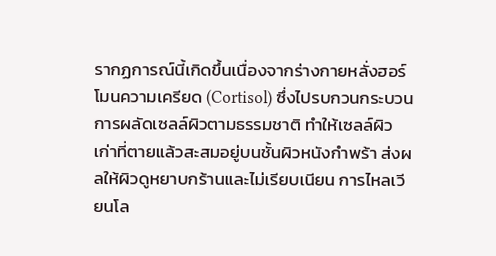รากฏการณ์นี้เกิดขึ้นเนื่องจากร่างกายหลั่งฮอร์โมนความเครียด (Cortisol) ซึ่งไปรบกวนกระบวนการผลัดเซลล์ผิวตามธรรมชาติ ทำให้เซลล์ผิวเก่าที่ตายแล้วสะสมอยู่บนชั้นผิวหนังกำพร้า ส่งผลให้ผิวดูหยาบกร้านและไม่เรียบเนียน การไหลเวียนโล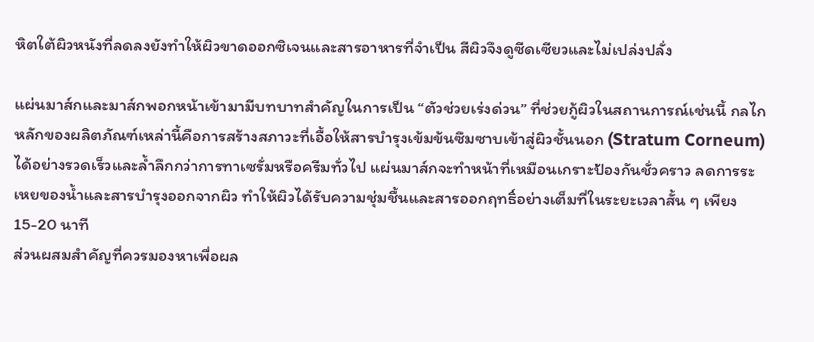หิตใต้ผิวหนังที่ลดลงยังทำให้ผิวขาดออกซิเจนและสารอาหารที่จำเป็น สีผิวจึงดูซีดเซียวและไม่เปล่งปลั่ง

แผ่นมาส์กและมาส์กพอกหน้าเข้ามามีบทบาทสำคัญในการเป็น “ตัวช่วยเร่งด่วน” ที่ช่วยกู้ผิวในสถานการณ์เช่นนี้ กลไกหลักของผลิตภัณฑ์เหล่านี้คือการสร้างสภาวะที่เอื้อให้สารบำรุงเข้มข้นซึมซาบเข้าสู่ผิวชั้นนอก (Stratum Corneum) ได้อย่างรวดเร็วและล้ำลึกกว่าการทาเซรั่มหรือครีมทั่วไป แผ่นมาส์กจะทำหน้าที่เหมือนเกราะป้องกันชั่วคราว ลดการระเหยของน้ำและสารบำรุงออกจากผิว ทำให้ผิวได้รับความชุ่มชื้นและสารออกฤทธิ์อย่างเต็มที่ในระยะเวลาสั้น ๆ เพียง 15-20 นาที
ส่วนผสมสำคัญที่ควรมองหาเพื่อผล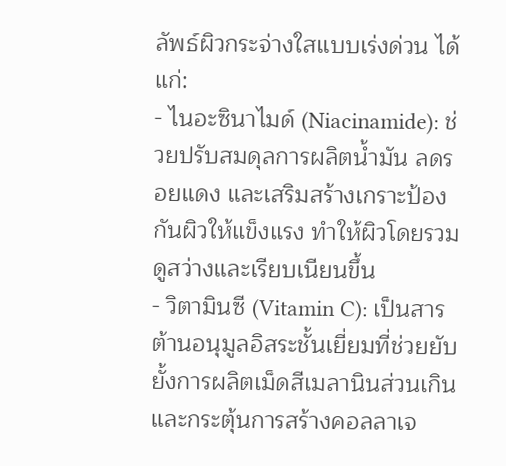ลัพธ์ผิวกระจ่างใสแบบเร่งด่วน ได้แก่:
- ไนอะซินาไมด์ (Niacinamide): ช่วยปรับสมดุลการผลิตน้ำมัน ลดรอยแดง และเสริมสร้างเกราะป้องกันผิวให้แข็งแรง ทำให้ผิวโดยรวมดูสว่างและเรียบเนียนขึ้น
- วิตามินซี (Vitamin C): เป็นสารต้านอนุมูลอิสระชั้นเยี่ยมที่ช่วยยับยั้งการผลิตเม็ดสีเมลานินส่วนเกินและกระตุ้นการสร้างคอลลาเจ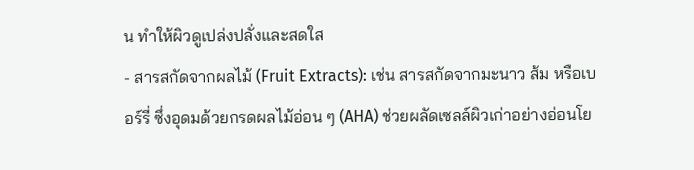น ทำให้ผิวดูเปล่งปลั่งและสดใส
- สารสกัดจากผลไม้ (Fruit Extracts): เช่น สารสกัดจากมะนาว ส้ม หรือเบอร์รี่ ซึ่งอุดมด้วยกรดผลไม้อ่อน ๆ (AHA) ช่วยผลัดเซลล์ผิวเก่าอย่างอ่อนโย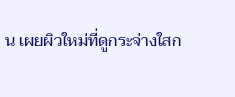น เผยผิวใหม่ที่ดูกระจ่างใสก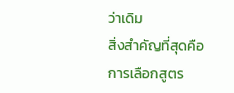ว่าเดิม
สิ่งสำคัญที่สุดคือการเลือกสูตร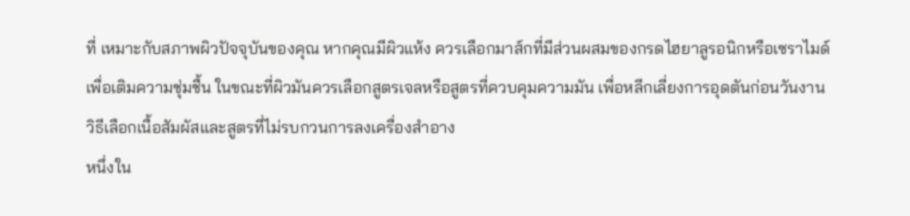ที่ เหมาะกับสภาพผิวปัจจุบันของคุณ หากคุณมีผิวแห้ง ควรเลือกมาส์กที่มีส่วนผสมของกรดไฮยาลูรอนิกหรือเซราไมด์เพื่อเติมความชุ่มชื้น ในขณะที่ผิวมันควรเลือกสูตรเจลหรือสูตรที่ควบคุมความมัน เพื่อหลีกเลี่ยงการอุดตันก่อนวันงาน
วิธีเลือกเนื้อสัมผัสและสูตรที่ไม่รบกวนการลงเครื่องสำอาง
หนึ่งใน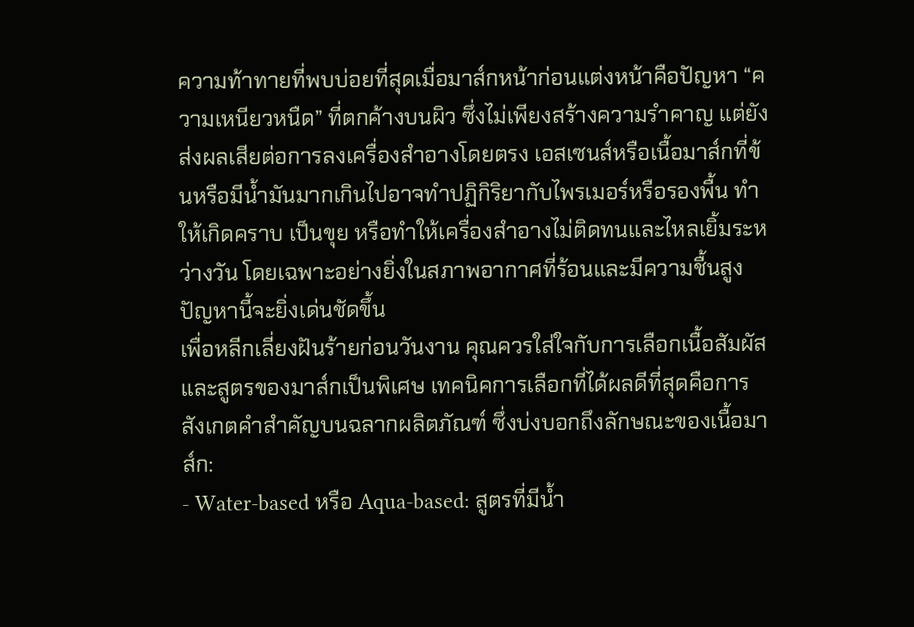ความท้าทายที่พบบ่อยที่สุดเมื่อมาส์กหน้าก่อนแต่งหน้าคือปัญหา “ความเหนียวหนืด” ที่ตกค้างบนผิว ซึ่งไม่เพียงสร้างความรำคาญ แต่ยังส่งผลเสียต่อการลงเครื่องสำอางโดยตรง เอสเซนส์หรือเนื้อมาส์กที่ข้นหรือมีน้ำมันมากเกินไปอาจทำปฏิกิริยากับไพรเมอร์หรือรองพื้น ทำให้เกิดคราบ เป็นขุย หรือทำให้เครื่องสำอางไม่ติดทนและไหลเยิ้มระหว่างวัน โดยเฉพาะอย่างยิ่งในสภาพอากาศที่ร้อนและมีความชื้นสูง ปัญหานี้จะยิ่งเด่นชัดขึ้น
เพื่อหลีกเลี่ยงฝันร้ายก่อนวันงาน คุณควรใส่ใจกับการเลือกเนื้อสัมผัสและสูตรของมาส์กเป็นพิเศษ เทคนิคการเลือกที่ได้ผลดีที่สุดคือการ สังเกตคำสำคัญบนฉลากผลิตภัณฑ์ ซึ่งบ่งบอกถึงลักษณะของเนื้อมาส์ก:
- Water-based หรือ Aqua-based: สูตรที่มีน้ำ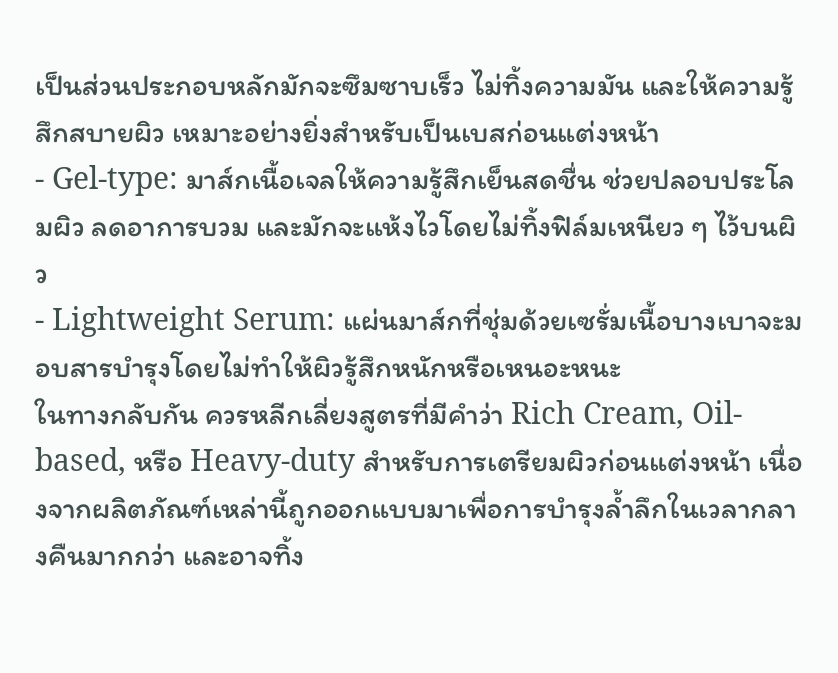เป็นส่วนประกอบหลักมักจะซึมซาบเร็ว ไม่ทิ้งความมัน และให้ความรู้สึกสบายผิว เหมาะอย่างยิ่งสำหรับเป็นเบสก่อนแต่งหน้า
- Gel-type: มาส์กเนื้อเจลให้ความรู้สึกเย็นสดชื่น ช่วยปลอบประโลมผิว ลดอาการบวม และมักจะแห้งไวโดยไม่ทิ้งฟิล์มเหนียว ๆ ไว้บนผิว
- Lightweight Serum: แผ่นมาส์กที่ชุ่มด้วยเซรั่มเนื้อบางเบาจะมอบสารบำรุงโดยไม่ทำให้ผิวรู้สึกหนักหรือเหนอะหนะ
ในทางกลับกัน ควรหลีกเลี่ยงสูตรที่มีคำว่า Rich Cream, Oil-based, หรือ Heavy-duty สำหรับการเตรียมผิวก่อนแต่งหน้า เนื่องจากผลิตภัณฑ์เหล่านี้ถูกออกแบบมาเพื่อการบำรุงล้ำลึกในเวลากลางคืนมากกว่า และอาจทิ้ง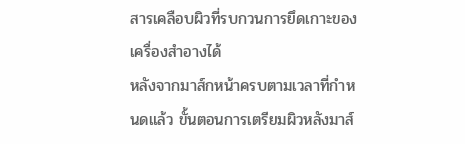สารเคลือบผิวที่รบกวนการยึดเกาะของเครื่องสำอางได้
หลังจากมาส์กหน้าครบตามเวลาที่กำหนดแล้ว ขั้นตอนการเตรียมผิวหลังมาส์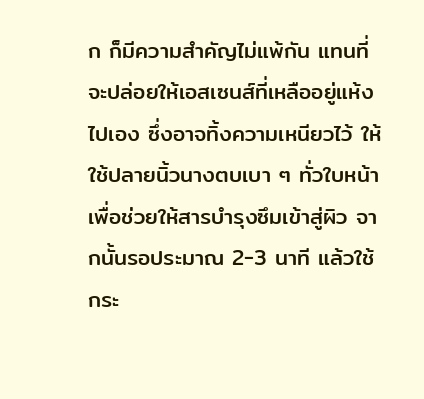ก ก็มีความสำคัญไม่แพ้กัน แทนที่จะปล่อยให้เอสเซนส์ที่เหลืออยู่แห้งไปเอง ซึ่งอาจทิ้งความเหนียวไว้ ให้ใช้ปลายนิ้วนางตบเบา ๆ ทั่วใบหน้าเพื่อช่วยให้สารบำรุงซึมเข้าสู่ผิว จากนั้นรอประมาณ 2-3 นาที แล้วใช้กระ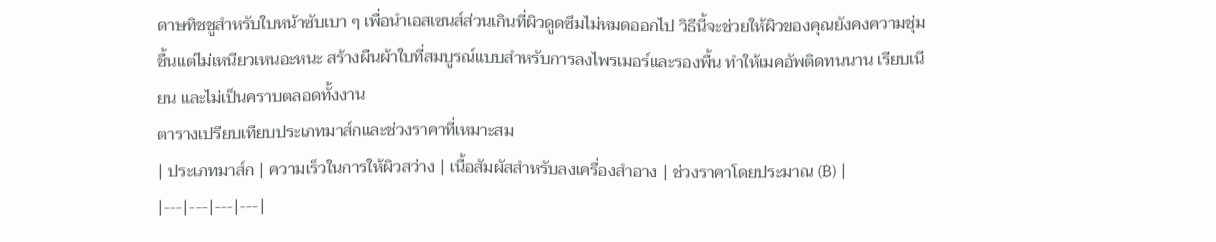ดาษทิชชูสำหรับใบหน้าซับเบา ๆ เพื่อนำเอสเซนส์ส่วนเกินที่ผิวดูดซึมไม่หมดออกไป วิธีนี้จะช่วยให้ผิวของคุณยังคงความชุ่มชื้นแต่ไม่เหนียวเหนอะหนะ สร้างผืนผ้าใบที่สมบูรณ์แบบสำหรับการลงไพรเมอร์และรองพื้น ทำให้เมคอัพติดทนนาน เรียบเนียน และไม่เป็นคราบตลอดทั้งงาน
ตารางเปรียบเทียบประเภทมาส์กและช่วงราคาที่เหมาะสม
| ประเภทมาส์ก | ความเร็วในการให้ผิวสว่าง | เนื้อสัมผัสสำหรับลงเครื่องสำอาง | ช่วงราคาโดยประมาณ (฿) |
|---|---|---|---|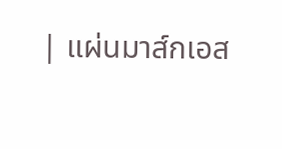| แผ่นมาส์กเอส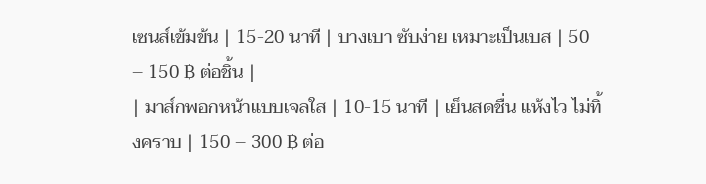เซนส์เข้มข้น | 15-20 นาที | บางเบา ซับง่าย เหมาะเป็นเบส | 50 – 150 ฿ ต่อชิ้น |
| มาส์กพอกหน้าแบบเจลใส | 10-15 นาที | เย็นสดชื่น แห้งไว ไม่ทิ้งคราบ | 150 – 300 ฿ ต่อ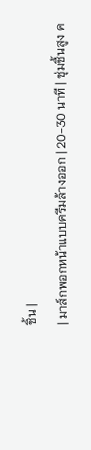ชิ้น |
| มาส์กพอกหน้าแบบครีมล้างออก | 20-30 นาที | ชุ่มชื้นสูง ค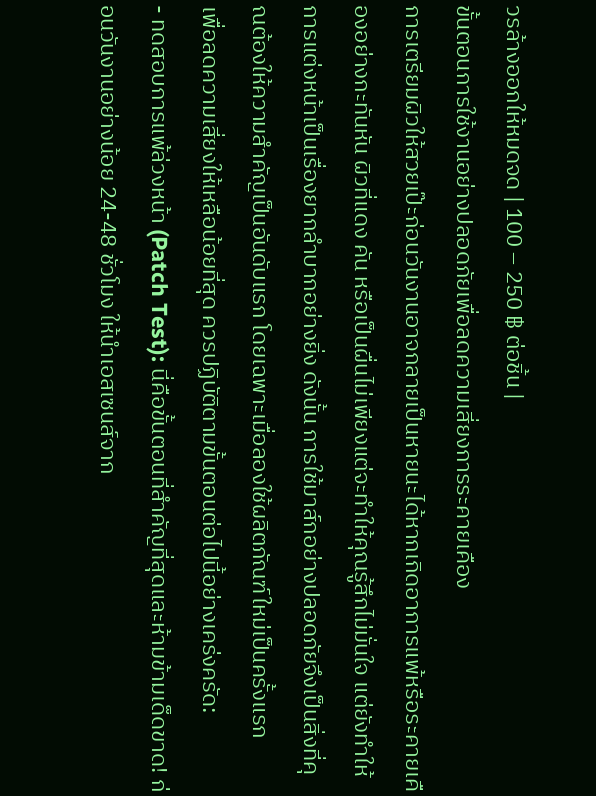วรล้างออกให้หมดจด | 100 – 250 ฿ ต่อชิ้น |
ขั้นตอนการใช้งานอย่างปลอดภัยเพื่อลดความเสี่ยงการระคายเคือง
การเตรียมผิวให้สวยเป๊ะก่อนวันงานอาจกลายเป็นหายนะได้หากเกิดอาการแพ้หรือระคายเคืองอย่างกะทันหัน ผิวที่แดง คัน หรือเป็นผื่นไม่เพียงแต่จะทำให้คุณรู้สึกไม่มั่นใจ แต่ยังทำให้การแต่งหน้าเป็นเรื่องยากลำบากอย่างยิ่ง ดังนั้น การใช้มาส์กอย่างปลอดภัยจึงเป็นสิ่งที่คุณต้องให้ความสำคัญเป็นอันดับแรก โดยเฉพาะเมื่อลองใช้ผลิตภัณฑ์ใหม่เป็นครั้งแรก
เพื่อลดความเสี่ยงให้เหลือน้อยที่สุด ควรปฏิบัติตามขั้นตอนต่อไปนี้อย่างเคร่งครัด:
- ทดสอบการแพ้ล่วงหน้า (Patch Test): นี่คือขั้นตอนที่สำคัญที่สุดและห้ามข้ามเด็ดขาด! ก่อนวันงานอย่างน้อย 24-48 ชั่วโมง ให้นำเอสเซนส์จาก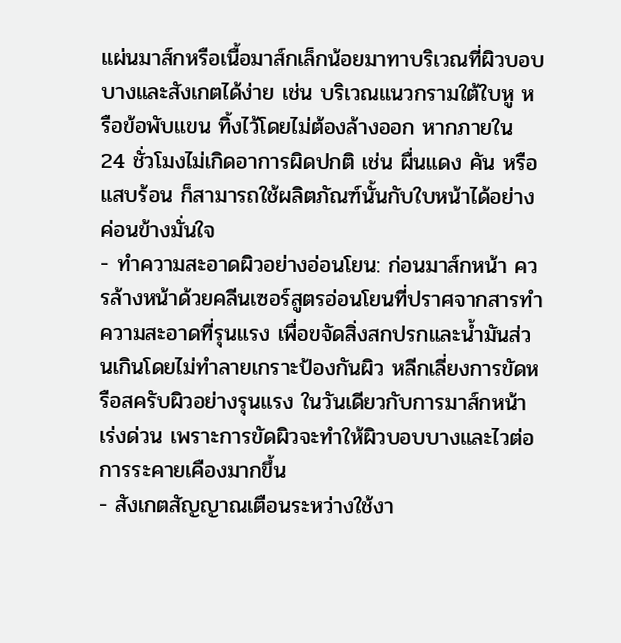แผ่นมาส์กหรือเนื้อมาส์กเล็กน้อยมาทาบริเวณที่ผิวบอบบางและสังเกตได้ง่าย เช่น บริเวณแนวกรามใต้ใบหู หรือข้อพับแขน ทิ้งไว้โดยไม่ต้องล้างออก หากภายใน 24 ชั่วโมงไม่เกิดอาการผิดปกติ เช่น ผื่นแดง คัน หรือแสบร้อน ก็สามารถใช้ผลิตภัณฑ์นั้นกับใบหน้าได้อย่างค่อนข้างมั่นใจ
- ทำความสะอาดผิวอย่างอ่อนโยน: ก่อนมาส์กหน้า ควรล้างหน้าด้วยคลีนเซอร์สูตรอ่อนโยนที่ปราศจากสารทำความสะอาดที่รุนแรง เพื่อขจัดสิ่งสกปรกและน้ำมันส่วนเกินโดยไม่ทำลายเกราะป้องกันผิว หลีกเลี่ยงการขัดหรือสครับผิวอย่างรุนแรง ในวันเดียวกับการมาส์กหน้าเร่งด่วน เพราะการขัดผิวจะทำให้ผิวบอบบางและไวต่อการระคายเคืองมากขึ้น
- สังเกตสัญญาณเตือนระหว่างใช้งา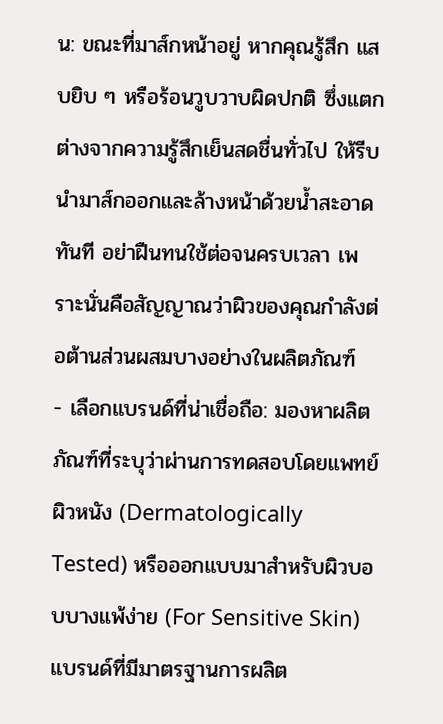น: ขณะที่มาส์กหน้าอยู่ หากคุณรู้สึก แสบยิบ ๆ หรือร้อนวูบวาบผิดปกติ ซึ่งแตกต่างจากความรู้สึกเย็นสดชื่นทั่วไป ให้รีบนำมาส์กออกและล้างหน้าด้วยน้ำสะอาดทันที อย่าฝืนทนใช้ต่อจนครบเวลา เพราะนั่นคือสัญญาณว่าผิวของคุณกำลังต่อต้านส่วนผสมบางอย่างในผลิตภัณฑ์
- เลือกแบรนด์ที่น่าเชื่อถือ: มองหาผลิตภัณฑ์ที่ระบุว่าผ่านการทดสอบโดยแพทย์ผิวหนัง (Dermatologically Tested) หรือออกแบบมาสำหรับผิวบอบบางแพ้ง่าย (For Sensitive Skin) แบรนด์ที่มีมาตรฐานการผลิต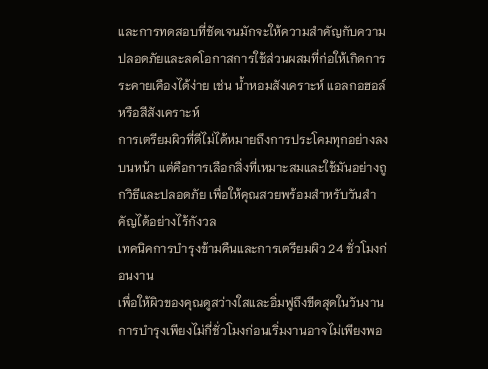และการทดสอบที่ชัดเจนมักจะให้ความสำคัญกับความปลอดภัยและลดโอกาสการใช้ส่วนผสมที่ก่อให้เกิดการระคายเคืองได้ง่าย เช่น น้ำหอมสังเคราะห์ แอลกอฮอล์ หรือสีสังเคราะห์
การเตรียมผิวที่ดีไม่ได้หมายถึงการประโคมทุกอย่างลงบนหน้า แต่คือการเลือกสิ่งที่เหมาะสมและใช้มันอย่างถูกวิธีและปลอดภัย เพื่อให้คุณสวยพร้อมสำหรับวันสำคัญได้อย่างไร้กังวล
เทคนิคการบำรุงข้ามคืนและการเตรียมผิว 24 ชั่วโมงก่อนงาน
เพื่อให้ผิวของคุณดูสว่างใสและอิ่มฟูถึงขีดสุดในวันงาน การบำรุงเพียงไม่กี่ชั่วโมงก่อนเริ่มงานอาจไม่เพียงพอ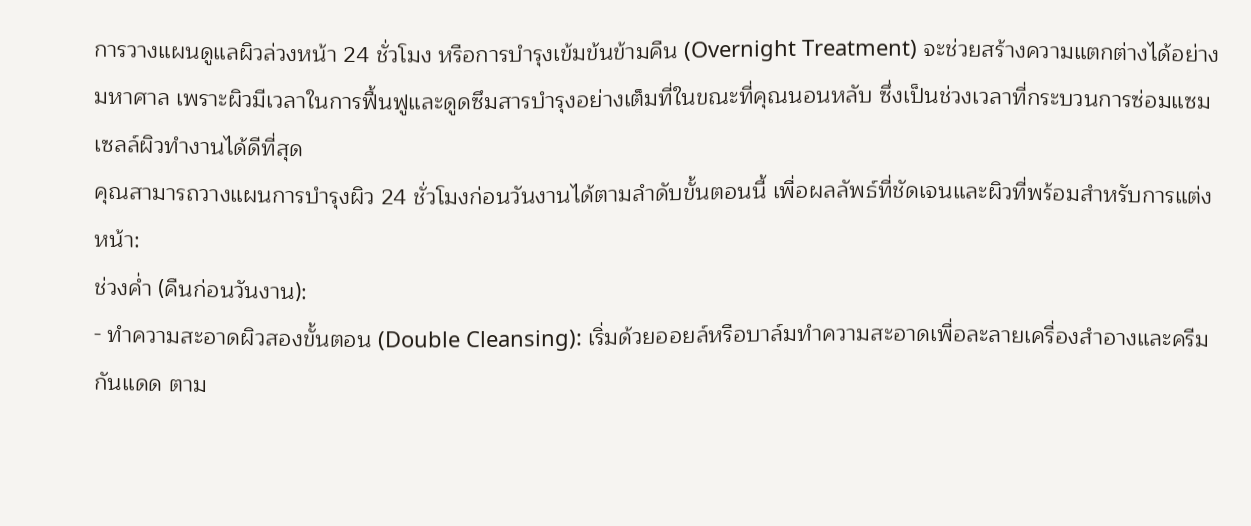การวางแผนดูแลผิวล่วงหน้า 24 ชั่วโมง หรือการบำรุงเข้มข้นข้ามคืน (Overnight Treatment) จะช่วยสร้างความแตกต่างได้อย่างมหาศาล เพราะผิวมีเวลาในการฟื้นฟูและดูดซึมสารบำรุงอย่างเต็มที่ในขณะที่คุณนอนหลับ ซึ่งเป็นช่วงเวลาที่กระบวนการซ่อมแซมเซลล์ผิวทำงานได้ดีที่สุด
คุณสามารถวางแผนการบำรุงผิว 24 ชั่วโมงก่อนวันงานได้ตามลำดับขั้นตอนนี้ เพื่อผลลัพธ์ที่ชัดเจนและผิวที่พร้อมสำหรับการแต่งหน้า:
ช่วงค่ำ (คืนก่อนวันงาน):
- ทำความสะอาดผิวสองขั้นตอน (Double Cleansing): เริ่มด้วยออยล์หรือบาล์มทำความสะอาดเพื่อละลายเครื่องสำอางและครีมกันแดด ตาม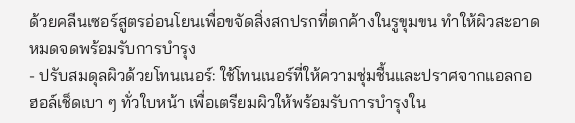ด้วยคลีนเซอร์สูตรอ่อนโยนเพื่อขจัดสิ่งสกปรกที่ตกค้างในรูขุมขน ทำให้ผิวสะอาดหมดจดพร้อมรับการบำรุง
- ปรับสมดุลผิวด้วยโทนเนอร์: ใช้โทนเนอร์ที่ให้ความชุ่มชื้นและปราศจากแอลกอฮอล์เช็ดเบา ๆ ทั่วใบหน้า เพื่อเตรียมผิวให้พร้อมรับการบำรุงใน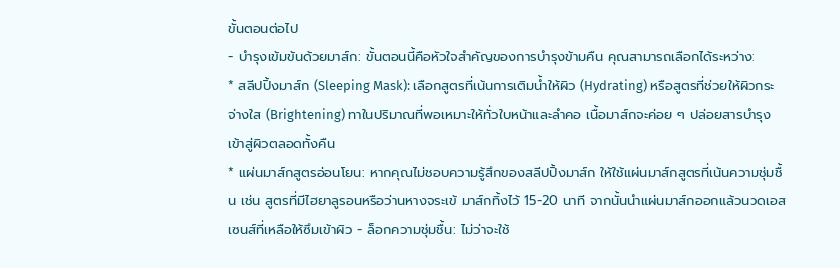ขั้นตอนต่อไป
- บำรุงเข้มข้นด้วยมาส์ก: ขั้นตอนนี้คือหัวใจสำคัญของการบำรุงข้ามคืน คุณสามารถเลือกได้ระหว่าง:
* สลีปปิ้งมาส์ก (Sleeping Mask): เลือกสูตรที่เน้นการเติมน้ำให้ผิว (Hydrating) หรือสูตรที่ช่วยให้ผิวกระจ่างใส (Brightening) ทาในปริมาณที่พอเหมาะให้ทั่วใบหน้าและลำคอ เนื้อมาส์กจะค่อย ๆ ปล่อยสารบำรุงเข้าสู่ผิวตลอดทั้งคืน
* แผ่นมาส์กสูตรอ่อนโยน: หากคุณไม่ชอบความรู้สึกของสลีปปิ้งมาส์ก ให้ใช้แผ่นมาส์กสูตรที่เน้นความชุ่มชื้น เช่น สูตรที่มีไฮยาลูรอนหรือว่านหางจระเข้ มาส์กทิ้งไว้ 15-20 นาที จากนั้นนำแผ่นมาส์กออกแล้วนวดเอสเซนส์ที่เหลือให้ซึมเข้าผิว - ล็อกความชุ่มชื้น: ไม่ว่าจะใช้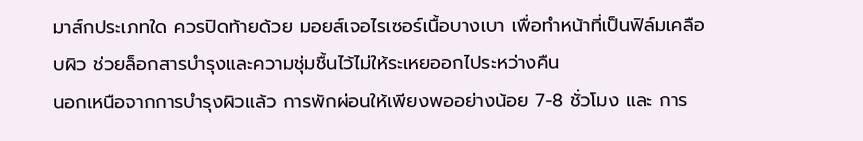มาส์กประเภทใด ควรปิดท้ายด้วย มอยส์เจอไรเซอร์เนื้อบางเบา เพื่อทำหน้าที่เป็นฟิล์มเคลือบผิว ช่วยล็อกสารบำรุงและความชุ่มชื้นไว้ไม่ให้ระเหยออกไประหว่างคืน
นอกเหนือจากการบำรุงผิวแล้ว การพักผ่อนให้เพียงพออย่างน้อย 7-8 ชั่วโมง และ การ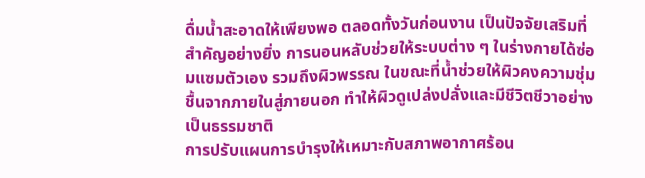ดื่มน้ำสะอาดให้เพียงพอ ตลอดทั้งวันก่อนงาน เป็นปัจจัยเสริมที่สำคัญอย่างยิ่ง การนอนหลับช่วยให้ระบบต่าง ๆ ในร่างกายได้ซ่อมแซมตัวเอง รวมถึงผิวพรรณ ในขณะที่น้ำช่วยให้ผิวคงความชุ่มชื้นจากภายในสู่ภายนอก ทำให้ผิวดูเปล่งปลั่งและมีชีวิตชีวาอย่างเป็นธรรมชาติ
การปรับแผนการบำรุงให้เหมาะกับสภาพอากาศร้อน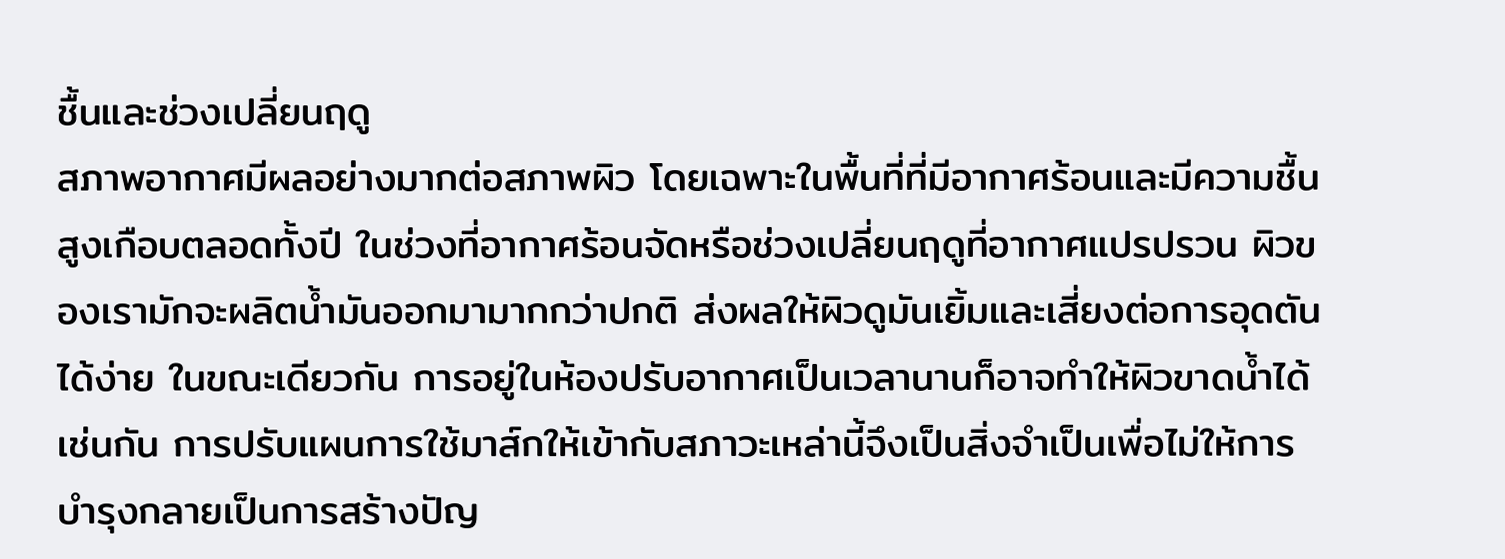ชื้นและช่วงเปลี่ยนฤดู
สภาพอากาศมีผลอย่างมากต่อสภาพผิว โดยเฉพาะในพื้นที่ที่มีอากาศร้อนและมีความชื้นสูงเกือบตลอดทั้งปี ในช่วงที่อากาศร้อนจัดหรือช่วงเปลี่ยนฤดูที่อากาศแปรปรวน ผิวของเรามักจะผลิตน้ำมันออกมามากกว่าปกติ ส่งผลให้ผิวดูมันเยิ้มและเสี่ยงต่อการอุดตันได้ง่าย ในขณะเดียวกัน การอยู่ในห้องปรับอากาศเป็นเวลานานก็อาจทำให้ผิวขาดน้ำได้เช่นกัน การปรับแผนการใช้มาส์กให้เข้ากับสภาวะเหล่านี้จึงเป็นสิ่งจำเป็นเพื่อไม่ให้การบำรุงกลายเป็นการสร้างปัญ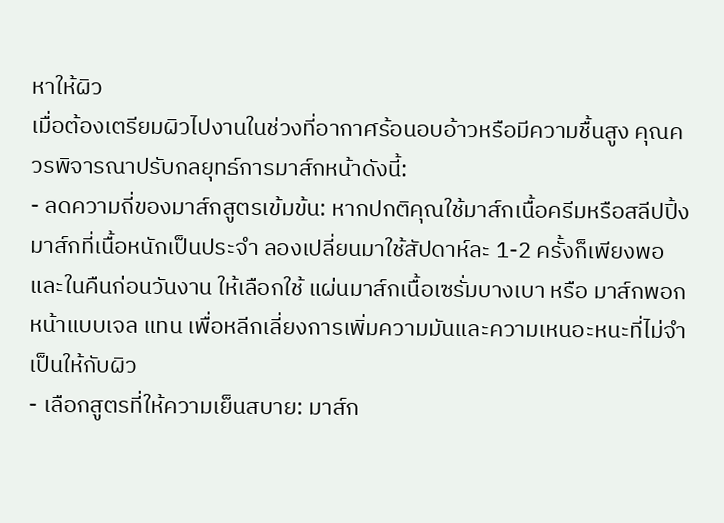หาให้ผิว
เมื่อต้องเตรียมผิวไปงานในช่วงที่อากาศร้อนอบอ้าวหรือมีความชื้นสูง คุณควรพิจารณาปรับกลยุทธ์การมาส์กหน้าดังนี้:
- ลดความถี่ของมาส์กสูตรเข้มข้น: หากปกติคุณใช้มาส์กเนื้อครีมหรือสลีปปิ้งมาส์กที่เนื้อหนักเป็นประจำ ลองเปลี่ยนมาใช้สัปดาห์ละ 1-2 ครั้งก็เพียงพอ และในคืนก่อนวันงาน ให้เลือกใช้ แผ่นมาส์กเนื้อเซรั่มบางเบา หรือ มาส์กพอกหน้าแบบเจล แทน เพื่อหลีกเลี่ยงการเพิ่มความมันและความเหนอะหนะที่ไม่จำเป็นให้กับผิว
- เลือกสูตรที่ให้ความเย็นสบาย: มาส์ก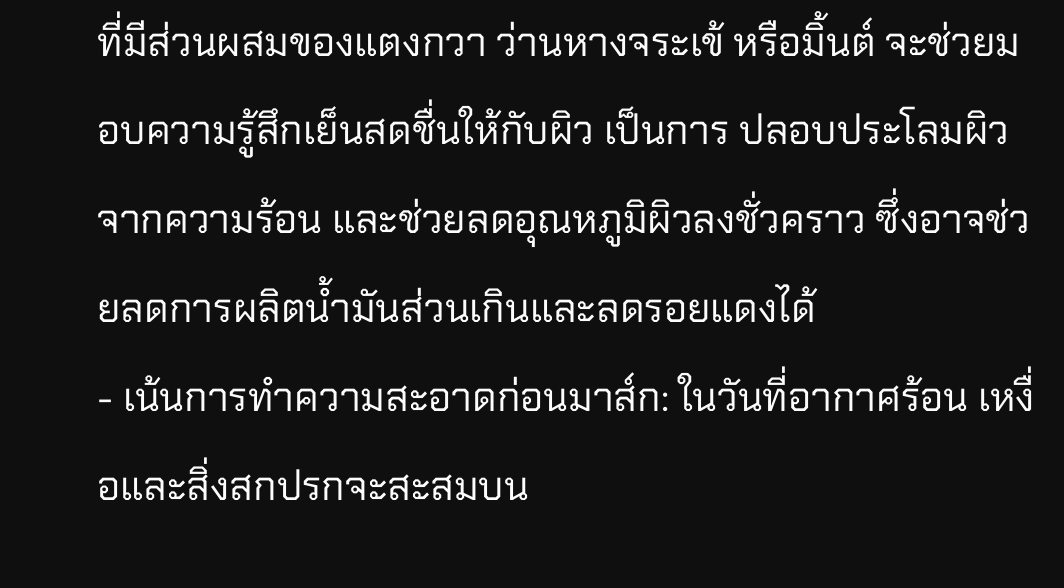ที่มีส่วนผสมของแตงกวา ว่านหางจระเข้ หรือมิ้นต์ จะช่วยมอบความรู้สึกเย็นสดชื่นให้กับผิว เป็นการ ปลอบประโลมผิวจากความร้อน และช่วยลดอุณหภูมิผิวลงชั่วคราว ซึ่งอาจช่วยลดการผลิตน้ำมันส่วนเกินและลดรอยแดงได้
- เน้นการทำความสะอาดก่อนมาส์ก: ในวันที่อากาศร้อน เหงื่อและสิ่งสกปรกจะสะสมบน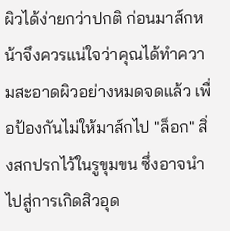ผิวได้ง่ายกว่าปกติ ก่อนมาส์กหน้าจึงควรแน่ใจว่าคุณได้ทำความสะอาดผิวอย่างหมดจดแล้ว เพื่อป้องกันไม่ให้มาส์กไป "ล็อก" สิ่งสกปรกไว้ในรูขุมขน ซึ่งอาจนำไปสู่การเกิดสิวอุด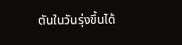ตันในวันรุ่งขึ้นได้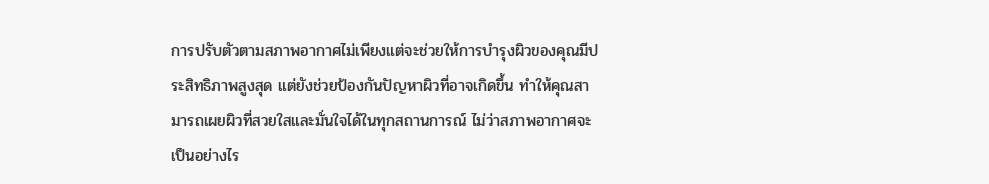การปรับตัวตามสภาพอากาศไม่เพียงแต่จะช่วยให้การบำรุงผิวของคุณมีประสิทธิภาพสูงสุด แต่ยังช่วยป้องกันปัญหาผิวที่อาจเกิดขึ้น ทำให้คุณสามารถเผยผิวที่สวยใสและมั่นใจได้ในทุกสถานการณ์ ไม่ว่าสภาพอากาศจะเป็นอย่างไร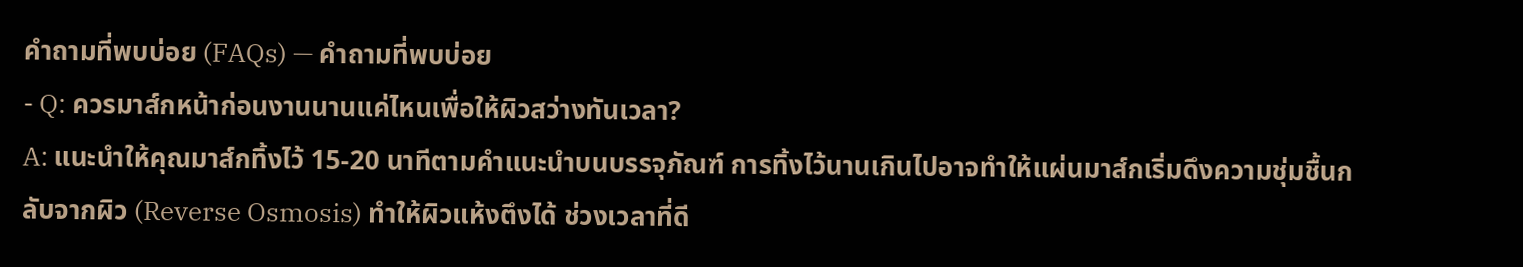คำถามที่พบบ่อย (FAQs) — คำถามที่พบบ่อย
- Q: ควรมาส์กหน้าก่อนงานนานแค่ไหนเพื่อให้ผิวสว่างทันเวลา?
A: แนะนำให้คุณมาส์กทิ้งไว้ 15-20 นาทีตามคำแนะนำบนบรรจุภัณฑ์ การทิ้งไว้นานเกินไปอาจทำให้แผ่นมาส์กเริ่มดึงความชุ่มชื้นกลับจากผิว (Reverse Osmosis) ทำให้ผิวแห้งตึงได้ ช่วงเวลาที่ดี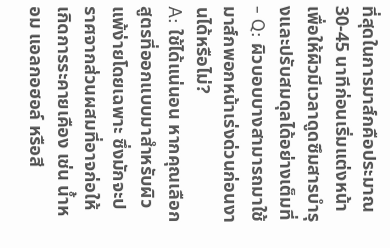ที่สุดในการมาส์กคือประมาณ 30-45 นาทีก่อนเริ่มแต่งหน้า เพื่อให้ผิวมีเวลาดูดซึมสารบำรุงและปรับสมดุลได้อย่างเต็มที่ - Q: ผิวบอบบางสามารถมาใช้มาส์กพอกหน้าเร่งด่วนก่อนงานได้หรือไม่?
A: ใช้ได้แน่นอน หากคุณเลือกสูตรที่ออกแบบมาสำหรับผิวแพ้ง่ายโดยเฉพาะ ซึ่งมักจะปราศจากส่วนผสมที่อาจก่อให้เกิดการระคายเคือง เช่น น้ำหอม แอลกอฮอล์ หรือสี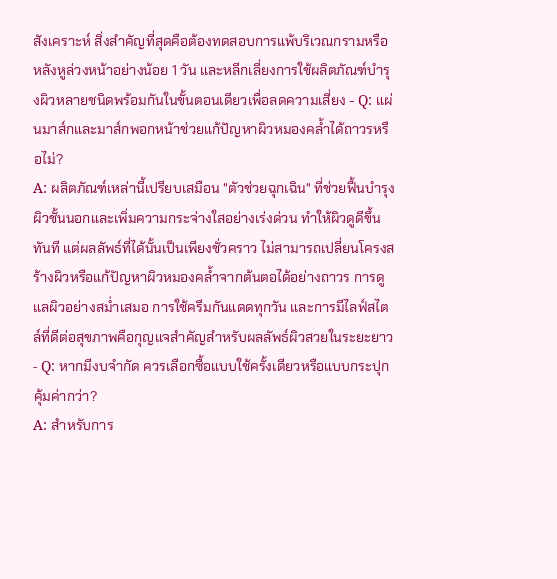สังเคราะห์ สิ่งสำคัญที่สุดคือต้องทดสอบการแพ้บริเวณกรามหรือหลังหูล่วงหน้าอย่างน้อย 1 วัน และหลีกเลี่ยงการใช้ผลิตภัณฑ์บำรุงผิวหลายชนิดพร้อมกันในขั้นตอนเดียวเพื่อลดความเสี่ยง - Q: แผ่นมาส์กและมาส์กพอกหน้าช่วยแก้ปัญหาผิวหมองคล้ำได้ถาวรหรือไม่?
A: ผลิตภัณฑ์เหล่านี้เปรียบเสมือน "ตัวช่วยฉุกเฉิน" ที่ช่วยฟื้นบำรุงผิวชั้นนอกและเพิ่มความกระจ่างใสอย่างเร่งด่วน ทำให้ผิวดูดีขึ้นทันที แต่ผลลัพธ์ที่ได้นั้นเป็นเพียงชั่วคราว ไม่สามารถเปลี่ยนโครงสร้างผิวหรือแก้ปัญหาผิวหมองคล้ำจากต้นตอได้อย่างถาวร การดูแลผิวอย่างสม่ำเสมอ การใช้ครีมกันแดดทุกวัน และการมีไลฟ์สไตล์ที่ดีต่อสุขภาพคือกุญแจสำคัญสำหรับผลลัพธ์ผิวสวยในระยะยาว - Q: หากมีงบจำกัด ควรเลือกซื้อแบบใช้ครั้งเดียวหรือแบบกระปุกคุ้มค่ากว่า?
A: สำหรับการ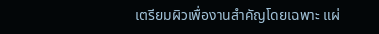เตรียมผิวเพื่องานสำคัญโดยเฉพาะ แผ่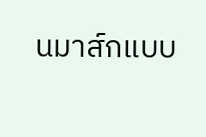นมาส์กแบบ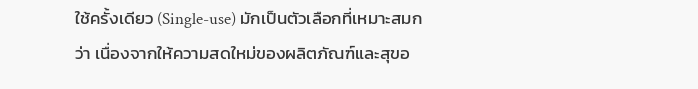ใช้ครั้งเดียว (Single-use) มักเป็นตัวเลือกที่เหมาะสมกว่า เนื่องจากให้ความสดใหม่ของผลิตภัณฑ์และสุขอ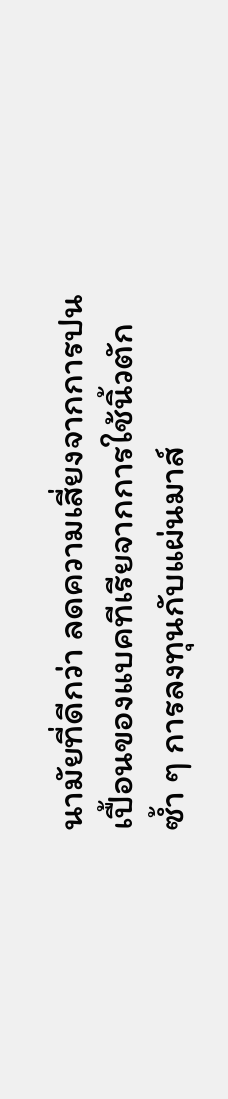นามัยที่ดีกว่า ลดความเสี่ยงจากการปนเปื้อนของแบคทีเรียจากการใช้นิ้วตักซ้ำ ๆ การลงทุนกับแผ่นมาส์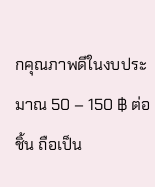กคุณภาพดีในงบประมาณ 50 – 150 ฿ ต่อชิ้น ถือเป็น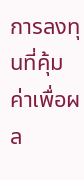การลงทุนที่คุ้มค่าเพื่อผล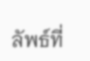ลัพธ์ที่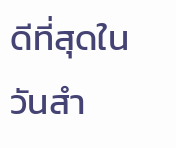ดีที่สุดในวันสำ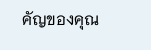คัญของคุณ